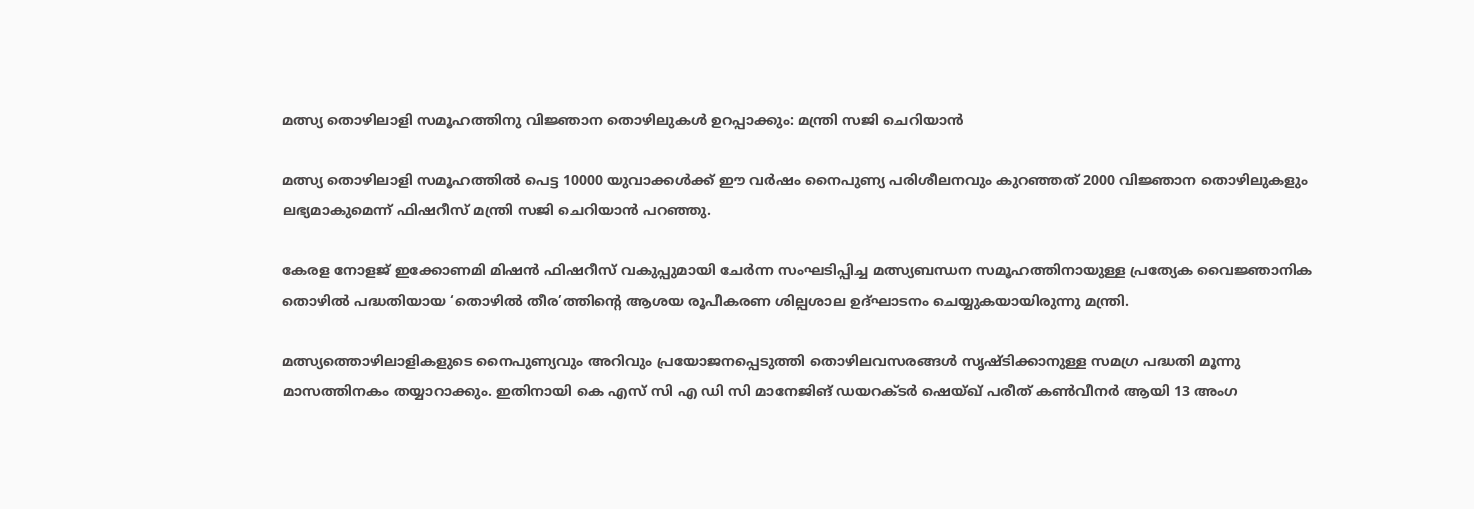മത്സ്യ തൊഴിലാളി സമൂഹത്തിനു വിജ്ഞാന തൊഴിലുകള്‍ ഉറപ്പാക്കും: മന്ത്രി സജി ചെറിയാന്‍

മത്സ്യ തൊഴിലാളി സമൂഹത്തില്‍ പെട്ട 10000 യുവാക്കള്‍ക്ക് ഈ വര്‍ഷം നൈപുണ്യ പരിശീലനവും കുറഞ്ഞത് 2000 വിജ്ഞാന തൊഴിലുകളും ലഭ്യമാകുമെന്ന് ഫിഷറീസ് മന്ത്രി സജി ചെറിയാന്‍ പറഞ്ഞു.

കേരള നോളജ് ഇക്കോണമി മിഷന്‍ ഫിഷറീസ് വകുപ്പുമായി ചേര്‍ന്ന സംഘടിപ്പിച്ച മത്സ്യബന്ധന സമൂഹത്തിനായുള്ള പ്രത്യേക വൈജ്ഞാനിക തൊഴില്‍ പദ്ധതിയായ ‘തൊഴില്‍ തീര’ത്തിന്റെ ആശയ രൂപീകരണ ശില്പശാല ഉദ്ഘാടനം ചെയ്യുകയായിരുന്നു മന്ത്രി.

മത്സ്യത്തൊഴിലാളികളുടെ നൈപുണ്യവും അറിവും പ്രയോജനപ്പെടുത്തി തൊഴിലവസരങ്ങള്‍ സൃഷ്ടിക്കാനുള്ള സമഗ്ര പദ്ധതി മൂന്നു മാസത്തിനകം തയ്യാറാക്കും. ഇതിനായി കെ എസ് സി എ ഡി സി മാനേജിങ് ഡയറക്ടര്‍ ഷെയ്ഖ് പരീത് കണ്‍വീനര്‍ ആയി 13 അംഗ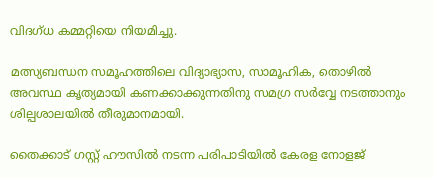വിദഗ്ധ കമ്മറ്റിയെ നിയമിച്ചു.

മത്സ്യബന്ധന സമൂഹത്തിലെ വിദ്യാഭ്യാസ, സാമൂഹിക, തൊഴില്‍ അവസ്ഥ കൃത്യമായി കണക്കാക്കുന്നതിനു സമഗ്ര സര്‍വ്വേ നടത്താനും ശില്പശാലയില്‍ തീരുമാനമായി.

തൈക്കാട് ഗസ്റ്റ് ഹൗസില്‍ നടന്ന പരിപാടിയില്‍ കേരള നോളജ്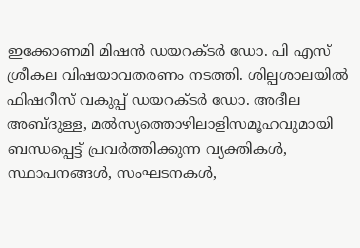ഇക്കോണമി മിഷന്‍ ഡയറക്ടര്‍ ഡോ. പി എസ് ശ്രീകല വിഷയാവതരണം നടത്തി. ശില്പശാലയില്‍ ഫിഷറീസ് വകുപ്പ് ഡയറക്ടര്‍ ഡോ. അദീല അബ്ദുള്ള, മല്‍സ്യത്തൊഴിലാളിസമൂഹവുമായി ബന്ധപ്പെട്ട് പ്രവര്‍ത്തിക്കുന്ന വ്യക്തികള്‍, സ്ഥാപനങ്ങള്‍, സംഘടനകള്‍,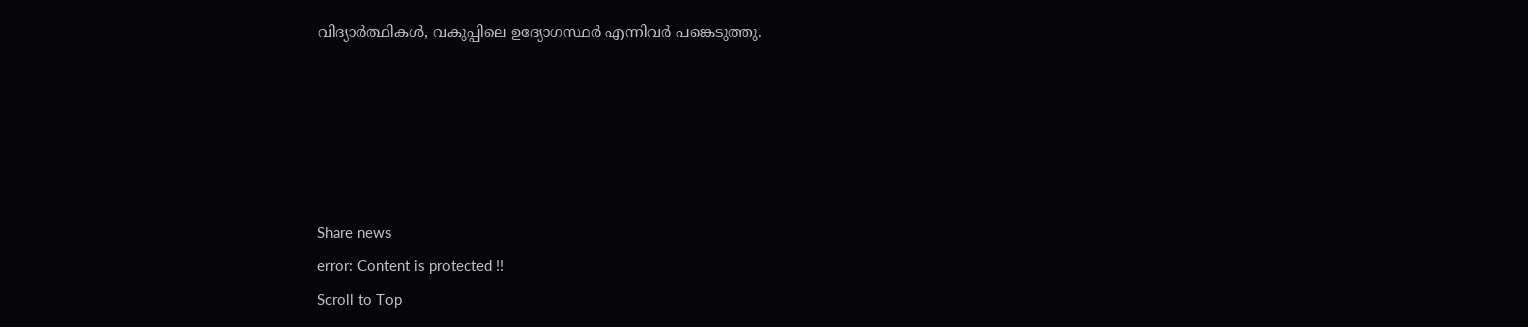വിദ്യാര്‍ത്ഥികള്‍, വകുപ്പിലെ ഉദ്യോഗസ്ഥര്‍ എന്നിവര്‍ പങ്കെടുത്തു.





Share news
error: Content is protected !!
Scroll to Top